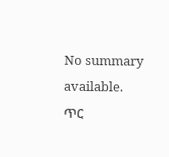No summary available.
ጥር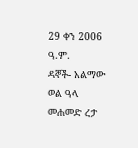29 ቀን 2006 ዓ.ም.
ዳኞች- አልማው ወል ዓላ መሐመድ ረታ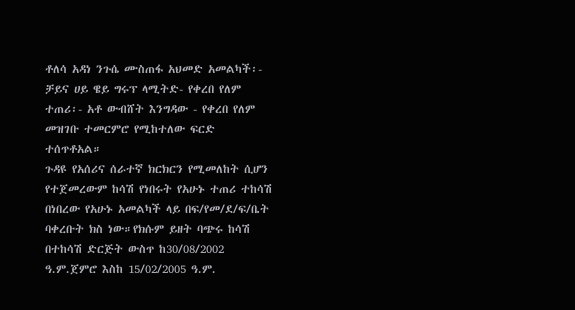ቶለሳ አዳነ ንጉሴ ሙስጠፋ አህመድ አመልካች፡- ቻይና ሀይ ዌይ ግሩፕ ላሚትድ- የቀረበ የለም ተጠሪ፡- አቶ ውብሸት እንግዳው - የቀረበ የለም መዝገቡ ተመርምሮ የሚከተለው ፍርድ ተሰጥቶአል።
ጉዳዩ የአሰሪና ሰራተኛ ክርክርን የሚመለከት ሲሆን የተጀመረውም ከሳሽ የነበሩት የአሁኑ ተጠሪ ተከሳሽ በነበረው የአሁኑ አመልካች ላይ በፍ/የመ/ደ/ፍ/ቤት ባቀረቡት ክስ ነው።የክሱም ይዘት ባጭሩ ከሳሽ በተከሳሽ ድርጅት ውስጥ ከ30/08/2002 ዓ.ም.ጀምሮ እስከ 15/02/2005 ዓ.ም.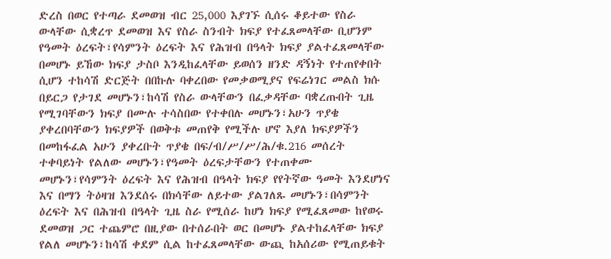ድረስ በወር የተጣራ ደመወዝ ብር 25,000 እያገኙ ሲሰሩ ቆይተው የስራ ውላቸው ሲቋረጥ ደመወዝ እና የስራ ስንብት ክፍያ የተፈጸመላቸው ቢሆንም የዓመት ዕረፍት፣የሳምንት ዕረፍት እና የሕዝብ በዓላት ክፍያ ያልተፈጸመላቸው በመሆኑ ይኸው ክፍያ ታስቦ እንዲከፈላቸው ይወሰን ዘንድ ዳኝነት የተጠየቀበት ሲሆን ተከሳሽ ድርጅት በበኩሉ ባቀረበው የመቃወሚያና የፍሬነገር መልስ ክሱ በይርጋ የታገደ መሆኑን፣ከሳሽ የስራ ውላቸውን በፈቃዳቸው ባቋረጡበት ጊዜ የሚገባቸውን ክፍያ በሙሉ ተሳስበው የተቀበሉ መሆኑን፣አሁን ጥያቄ ያቀረበባቸውን ክፍያዎች በወቅቱ መጠየቅ የሚችሉ ሆኖ እያለ ክፍያዎችን በመከፋፈል አሁን ያቀረቡት ጥያቄ በፍ/ብ/ሥ/ሥ/ሕ/ቁ.216 መሰረት ተቀባይነት የልለው መሆኑን፣የዓመት ዕረፍታቸውን የተጠቀሙ መሆኑን፣የሳምንት ዕረፍት እና የሕዝብ በዓላት ክፍያ የየትኛው ዓመት እንደሆነና እና በማን ትዕዛዝ እንደሰሩ በክሳቸው ለይተው ያልገለጹ መሆኑን፣በሳምንት ዕረፍት እና በሕዝብ በዓላት ጊዜ ስራ የሚሰራ ከሆነ ክፍያ የሚፈጸመው ከየወሩ ደመወዝ ጋር ተጨምሮ በዚያው በተሰራበት ወር በመሆኑ ያልተከፈላቸው ክፍያ የልለ መሆኑን፣ከሳሽ ቀደም ሲል ከተፈጸመላቸው ውጪ ከአሰሪው የሚጠይቁት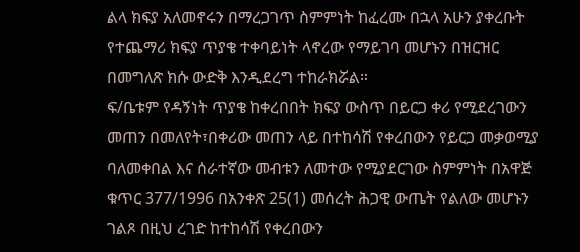ልላ ክፍያ አለመኖሩን በማረጋገጥ ስምምነት ከፈረሙ በኋላ አሁን ያቀረቡት የተጨማሪ ክፍያ ጥያቄ ተቀባይነት ላኖረው የማይገባ መሆኑን በዝርዝር በመግለጽ ክሱ ውድቅ እንዲደረግ ተከራክሯል።
ፍ/ቤቱም የዳኝነት ጥያቄ ከቀረበበት ክፍያ ውስጥ በይርጋ ቀሪ የሚደረገውን መጠን በመለየት፣በቀሪው መጠን ላይ በተከሳሽ የቀረበውን የይርጋ መቃወሚያ ባለመቀበል እና ሰራተኛው መብቱን ለመተው የሚያደርገው ስምምነት በአዋጅ ቁጥር 377/1996 በአንቀጽ 25(1) መሰረት ሕጋዊ ውጤት የልለው መሆኑን ገልጾ በዚህ ረገድ ከተከሳሽ የቀረበውን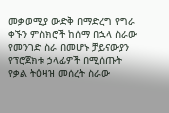መቃወሚያ ውድቅ በማድረግ የግራ ቀኙን ምስክሮች ከሰማ በኋላ ስራው የመንገድ ስራ በመሆኑ ቻይናውያን የፕሮጀክቱ ኃላፊዎች በሚሰጡት የቃል ትዕዛዝ መሰረት ስራው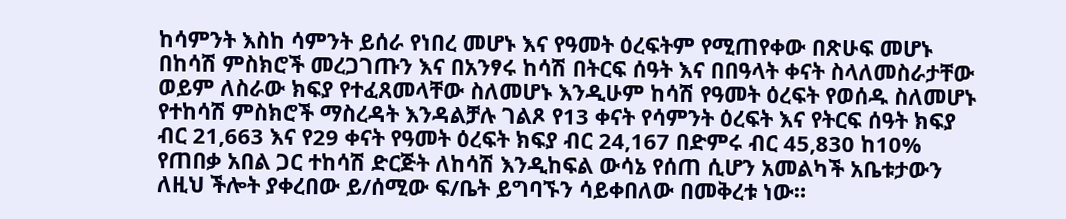ከሳምንት እስከ ሳምንት ይሰራ የነበረ መሆኑ እና የዓመት ዕረፍትም የሚጠየቀው በጽሁፍ መሆኑ በከሳሽ ምስክሮች መረጋገጡን እና በአንፃሩ ከሳሽ በትርፍ ሰዓት እና በበዓላት ቀናት ስላለመስራታቸው ወይም ለስራው ክፍያ የተፈጸመላቸው ስለመሆኑ እንዲሁም ከሳሽ የዓመት ዕረፍት የወሰዱ ስለመሆኑ የተከሳሽ ምስክሮች ማስረዳት እንዳልቻሉ ገልጾ የ13 ቀናት የሳምንት ዕረፍት እና የትርፍ ሰዓት ክፍያ ብር 21,663 እና የ29 ቀናት የዓመት ዕረፍት ክፍያ ብር 24,167 በድምሩ ብር 45,830 ከ10% የጠበቃ አበል ጋር ተከሳሽ ድርጅት ለከሳሽ እንዲከፍል ውሳኔ የሰጠ ሲሆን አመልካች አቤቱታውን ለዚህ ችሎት ያቀረበው ይ/ሰሚው ፍ/ቤት ይግባኙን ሳይቀበለው በመቅረቱ ነው።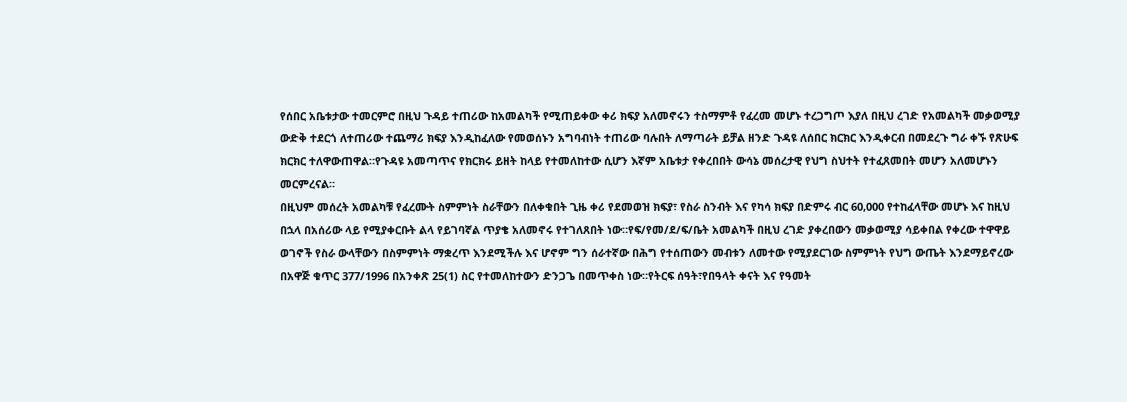የሰበር አቤቱታው ተመርምሮ በዚህ ጉዳይ ተጠሪው ከአመልካች የሚጠይቀው ቀሪ ክፍያ አለመኖሩን ተስማምቶ የፈረመ መሆኑ ተረጋግጦ እያለ በዚህ ረገድ የአመልካች መቃወሚያ ውድቅ ተደርጎ ለተጠሪው ተጨማሪ ክፍያ እንዲከፈለው የመወሰኑን አግባብነት ተጠሪው ባሉበት ለማጣራት ይቻል ዘንድ ጉዳዩ ለሰበር ክርክር እንዲቀርብ በመደረጉ ግራ ቀኙ የጽሁፍ ክርክር ተለዋውጠዋል።የጉዳዩ አመጣጥና የክርክሩ ይዘት ከላይ የተመለከተው ሲሆን እኛም አቤቱታ የቀረበበት ውሳኔ መሰረታዊ የህግ ስህተት የተፈጸመበት መሆን አለመሆኑን መርምረናል።
በዚህም መሰረት አመልካቹ የፈረሙት ስምምነት ስራቸውን በለቀቁበት ጊዜ ቀሪ የደመወዝ ክፍያ፣ የስራ ስንብት እና የካሳ ክፍያ በድምሩ ብር 60,000 የተከፈላቸው መሆኑ እና ከዚህ በኋላ በአሰሪው ላይ የሚያቀርቡት ልላ የይገባኛል ጥያቄ አለመኖሩ የተገለጸበት ነው።የፍ/የመ/ደ/ፍ/ቤት አመልካች በዚህ ረገድ ያቀረበውን መቃወሚያ ሳይቀበል የቀረው ተዋዋይ ወገኖች የስራ ውላቸውን በስምምነት ማቋረጥ እንደሚችሉ እና ሆኖም ግን ሰራተኛው በሕግ የተሰጠውን መብቱን ለመተው የሚያደርገው ስምምነት የህግ ውጤት እንደማይኖረው በአዋጅ ቁጥር 377/1996 በአንቀጽ 25(1) ስር የተመለከተውን ድንጋጌ በመጥቀስ ነው።የትርፍ ሰዓት፣የበዓላት ቀናት እና የዓመት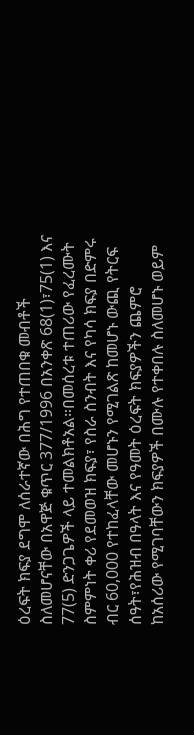ዕረፍት ክፍያ ደግሞ ለሰራተኛው በሕግ የተጠበቁ መብቶች ስለመሆናቸው በአዋጅ ቁጥር 377/1996 በአንቀጽ 68(1)፣75(1) እና 77(5) ድንጋጌዎች ላይ ተመልክቶአል።በመሰረቱ ተጠሪው የፈረሙት ስምምነት ቀሪ የደመወዝ ክፍያ፣ የስራ ስንብት እና የካሳ ክፍያ በድምሩ ብር 60,000 የተከፈላቸው መሆኑን የሚገልጽ ከመሆኑ ውጪ የትርፍ ሰዓት፣የሕዝብ በዓላት እና የዓመት ዕረፍት ክፍያዎችን ጨምሮ ከአሰሪው የሚገባቸውን ክፍያዎች በሙሉ የተቀበሉ ስለመሆኑ ወይም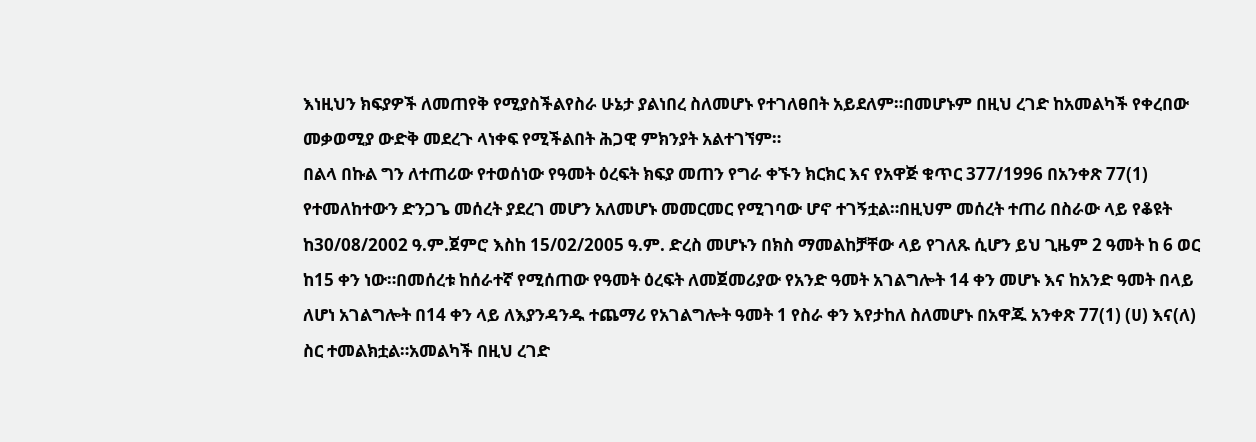እነዚህን ክፍያዎች ለመጠየቅ የሚያስችልየስራ ሁኔታ ያልነበረ ስለመሆኑ የተገለፀበት አይደለም።በመሆኑም በዚህ ረገድ ከአመልካች የቀረበው መቃወሚያ ውድቅ መደረጉ ላነቀፍ የሚችልበት ሕጋዊ ምክንያት አልተገኘም።
በልላ በኩል ግን ለተጠሪው የተወሰነው የዓመት ዕረፍት ክፍያ መጠን የግራ ቀኙን ክርክር እና የአዋጅ ቁጥር 377/1996 በአንቀጽ 77(1) የተመለከተውን ድንጋጌ መሰረት ያደረገ መሆን አለመሆኑ መመርመር የሚገባው ሆኖ ተገኝቷል።በዚህም መሰረት ተጠሪ በስራው ላይ የቆዩት ከ30/08/2002 ዓ.ም.ጀምሮ እስከ 15/02/2005 ዓ.ም. ድረስ መሆኑን በክስ ማመልከቻቸው ላይ የገለጹ ሲሆን ይህ ጊዜም 2 ዓመት ከ 6 ወር ከ15 ቀን ነው።በመሰረቱ ከሰራተኛ የሚሰጠው የዓመት ዕረፍት ለመጀመሪያው የአንድ ዓመት አገልግሎት 14 ቀን መሆኑ እና ከአንድ ዓመት በላይ ለሆነ አገልግሎት በ14 ቀን ላይ ለእያንዳንዱ ተጨማሪ የአገልግሎት ዓመት 1 የስራ ቀን እየታከለ ስለመሆኑ በአዋጁ አንቀጽ 77(1) (ሀ) እና(ለ) ስር ተመልክቷል።አመልካች በዚህ ረገድ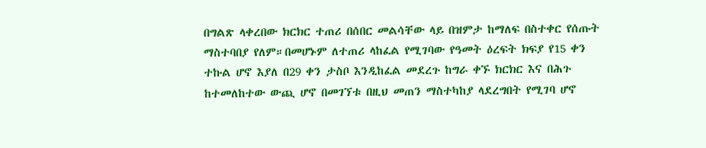በግልጽ ላቀረበው ክርክር ተጠሪ በሰበር መልሳቸው ላይ በዝምታ ከማለፍ በስተቀር የሰጡት ማስተባበያ የለም።በመሆኑም ለተጠሪ ላከፈል የሚገባው የዓመት ዕረፍት ክፍያ የ15 ቀን ተኩል ሆኖ እያለ በ29 ቀን ታስቦ እንዲከፈል መደረጉ ከግራ ቀኙ ክርክር እና በሕጉ ከተመለከተው ውጪ ሆኖ በመገኘቱ በዚህ መጠን ማስተካከያ ላደረግበት የሚገባ ሆኖ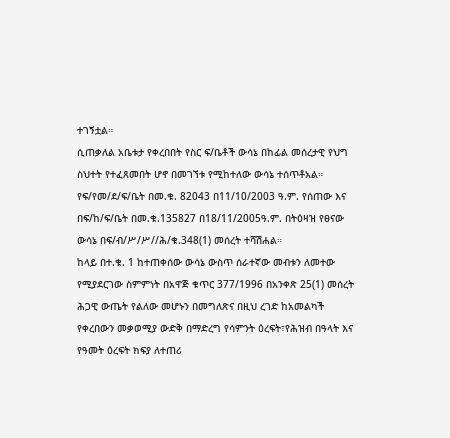ተገኝቷል።
ሲጠቃለል አቤቱታ የቀረበበት የስር ፍ/ቤቶች ውሳኔ በከፊል መሰረታዊ የህግ ስህተት የተፈጸመበት ሆኖ በመገኘቱ የሚከተለው ውሳኔ ተሰጥቶአል።
የፍ/የመ/ደ/ፍ/ቤት በመ.ቁ. 82043 በ11/10/2003 ዓ.ም. የሰጠው እና በፍ/ከ/ፍ/ቤት በመ.ቁ.135827 በ18/11/2005ዓ.ም. በትዕዛዝ የፀናው ውሳኔ በፍ/ብ/ሥ/ሥ//ሕ/ቁ.348(1) መሰረት ተሻሽሐል።
ከላይ በተ.ቁ. 1 ከተጠቀሰው ውሳኔ ውስጥ ሰራተኛው መብቱን ለመተው የሚያደርገው ስምምነት በአዋጅ ቁጥር 377/1996 በአንቀጽ 25(1) መሰረት ሕጋዊ ውጤት የልለው መሆኑን በመግለጽና በዚህ ረገድ ከአመልካች የቀረበውን መቃወሚያ ውድቅ በማድረግ የሳምንት ዕረፍት፣የሕዝብ በዓላት እና የዓመት ዕረፍት ክፍያ ለተጠሪ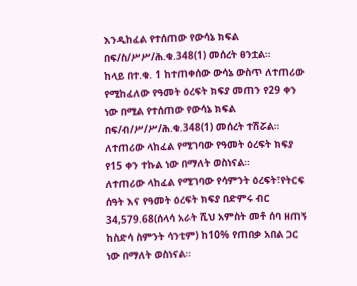እንዲከፈል የተሰጠው የውሳኔ ክፍል በፍ/ስ/ሥሥ/ሕ.ቁ.348(1) መሰረት ፀንቷል።
ከላይ በተ.ቁ. 1 ከተጠቀሰው ውሳኔ ውስጥ ለተጠሪው የሚከፈለው የዓመት ዕረፍት ክፍያ መጠን የ29 ቀን ነው በሚል የተሰጠው የውሳኔ ክፍል በፍ/ብ/ሥ/ሥ/ሕ.ቁ.348(1) መሰረት ተሽሯል።
ለተጠሪው ላከፈል የሚገባው የዓመት ዕረፍት ክፍያ የ15 ቀን ተኩል ነው በማለት ወስነናል።
ለተጠሪው ላከፈል የሚገባው የሳምንት ዕረፍት፣የትርፍ ሰዓት እና የዓመት ዕረፍት ክፍያ በድምሩ ብር 34,579.68(ሰላሳ አራት ሺህ አምስት መቶ ሰባ ዘጠኝ ከስድሳ ስምንት ሳንቲም) ከ10% የጠበቃ አበል ጋር ነው በማለት ወስነናል።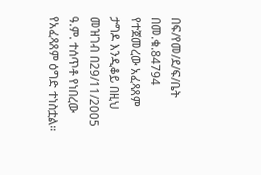በፍ/የመ/ደ/ፍ/ቤት በመ.ቁ.84794 የተጀመረው አፈጻጸም ታግዶ እንዲቆይ በዚህ መዝገብ በ29/11/2005 ዓ.ም. ተሰጥቶ የነበረው የአፈጻጸም ዕግድ ተነስቷል።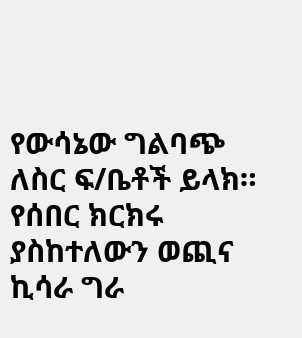የውሳኔው ግልባጭ ለስር ፍ/ቤቶች ይላክ።
የሰበር ክርክሩ ያስከተለውን ወጪና ኪሳራ ግራ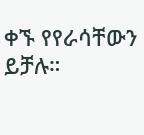ቀኙ የየራሳቸውን ይቻሉ።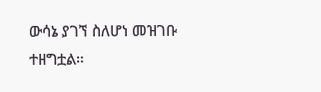ውሳኔ ያገኘ ስለሆነ መዝገቡ ተዘግቷል።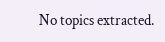No topics extracted.